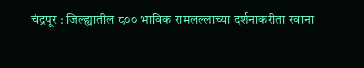चंद्रपूर : जिल्ह्यातील ८०० भाविक रामलल्लाच्या दर्शनाकरीता रवाना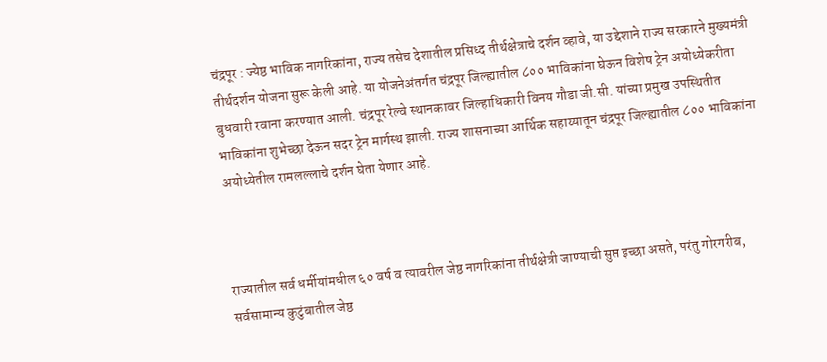चंद्रपूर : ज्येष्ठ भाविक नागरिकांना, राज्य तसेच देशातील प्रसिध्द तीर्थक्षेत्राचे दर्शन व्हावे, या उद्देशाने राज्य सरकारने मुख्यमंत्री तीर्थदर्शन योजना सुरू केली आहे. या योजनेअंतर्गत चंद्रपूर जिल्ह्यातील ८०० भाविकांना घेऊन विशेष ट्रेन अयोध्येकरीता बुधवारी रवाना करण्यात आली. चंद्रपूर रेल्वे स्थानकावर जिल्हाधिकारी विनय गौडा जी.सी. यांच्या प्रमुख उपस्थितीत भाविकांना शुभेच्छा देऊन सदर ट्रेन मार्गस्थ झाली. राज्य शासनाच्या आर्थिक सहाय्यातून चंद्रपूर जिल्ह्यातील ८०० भाविकांना अयोध्येतील रामलल्लाचे दर्शन घेता येणार आहे.



राज्यातील सर्व धर्मीयांमधील ६० वर्ष व त्यावरील जेष्ठ नागरिकांना तीर्थक्षेत्री जाण्याची सुप्त इच्छा असते, परंतु गोरगरीब, सर्वसामान्य कुटुंबातील जेष्ठ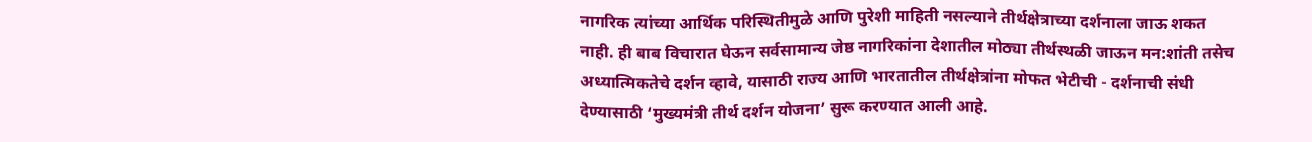नागरिक त्यांच्या आर्थिक परिस्थितीमुळे आणि पुरेशी माहिती नसल्याने तीर्थक्षेत्राच्या दर्शनाला जाऊ शकत नाही. ही बाब विचारात घेऊन सर्वसामान्य जेष्ठ नागरिकांना देशातील मोठ्या तीर्थस्थळी जाऊन मन:शांती तसेच अध्यात्मिकतेचे दर्शन व्हावे, यासाठी राज्य आणि भारतातील तीर्थक्षेत्रांना मोफत भेटीची - दर्शनाची संधी देण्यासाठी ‘मुख्यमंत्री तीर्थ दर्शन योजना’ सुरू करण्यात आली आहे.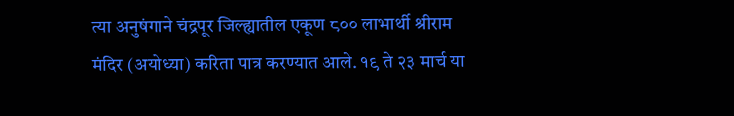त्या अनुषंगाने चंद्रपूर जिल्ह्यातील एकूण ८०० लाभार्थी श्रीराम मंदिर (अयोध्या) करिता पात्र करण्यात आले. १९ ते २३ मार्च या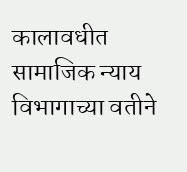कालावधीत सामाजिक न्याय विभागाच्या वतीने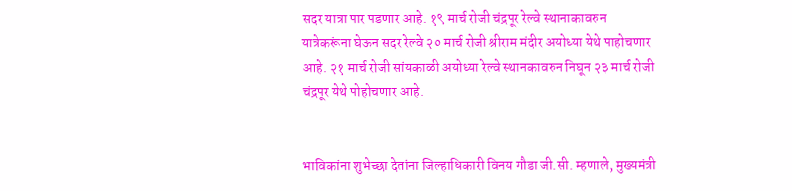सदर यात्रा पार पडणार आहे. १९ मार्च रोजी चंद्रपूर रेल्वे स्थानाकावरुन यात्रेकरूंना घेऊन सदर रेल्वे २० मार्च रोजी श्रीराम मंदीर अयोध्या येथे पाहोचणार आहे. २१ मार्च रोजी सांयकाळी अयोध्या रेल्वे स्थानकावरुन निघून २३ मार्च रोजी चंद्रपूर येथे पोहोचणार आहे.


भाविकांना शुभेच्छा देतांना जिल्हाधिकारी विनय गौडा जी.सी. म्हणाले, मुख्यमंत्री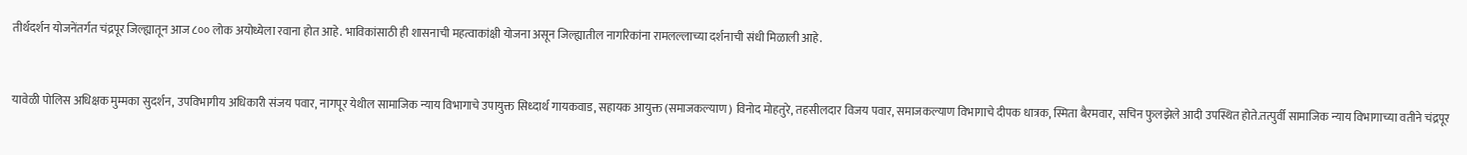तीर्थदर्शन योजनेंतर्गत चंद्रपूर जिल्ह्यातून आज ८०० लोक अयोध्येला रवाना होत आहे. भाविकांसाठी ही शासनाची महत्वाकांक्षी योजना असून जिल्ह्यातील नागरिकांना रामलल्लाच्या दर्शनाची संधी मिळाली आहे.


यावेळी पोलिस अधिक्षक मुम्मका सुदर्शन, उपविभागीय अधिकारी संजय पवार, नागपूर येथील सामाजिक न्याय विभागाचे उपायुक्त सिध्दार्थ गायकवाड, सहायक आयुक्त (समाजकल्याण) विनोद मोहतुरे, तहसीलदार विजय पवार, समाजकल्याण विभागाचे दीपक धात्रक, स्मिता बैरमवार, सचिन फुलझेले आदी उपस्थित होते.तत्पुर्वी सामाजिक न्याय विभागाच्या वतीने चंद्रपूर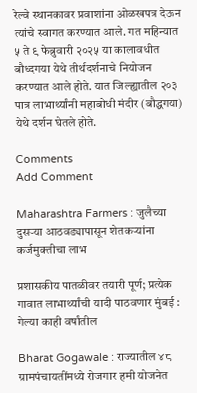रेल्वे स्थानकावर प्रवाशांना ओळखपत्र देऊन त्यांचे स्वागत करण्यात आले. गत महिन्यात ५ ते ९ फेब्रुवारी २०२५ या कालावधीत बौध्दगया येथे तीर्थदर्शनाचे नियोजन करण्यात आले होते. यात जिल्ह्यातील २०३ पात्र लाभार्थ्यांनी महाबोधी मंदीर (बौद्धगया) येथे दर्शन घेतले होते.

Comments
Add Comment

Maharashtra Farmers : जुलैच्या दुसऱ्या आठवड्यापासून शेतकऱ्यांना कर्जमुक्तीचा लाभ

प्रशासकीय पातळीवर तयारी पूर्ण; प्रत्येक गावात लाभार्थ्यांची यादी पाठवणार मुंबई : गेल्या काही वर्षांतील

Bharat Gogawale : राज्यातील ४८ ग्रामपंचायतींमध्ये रोजगार हमी योजनेत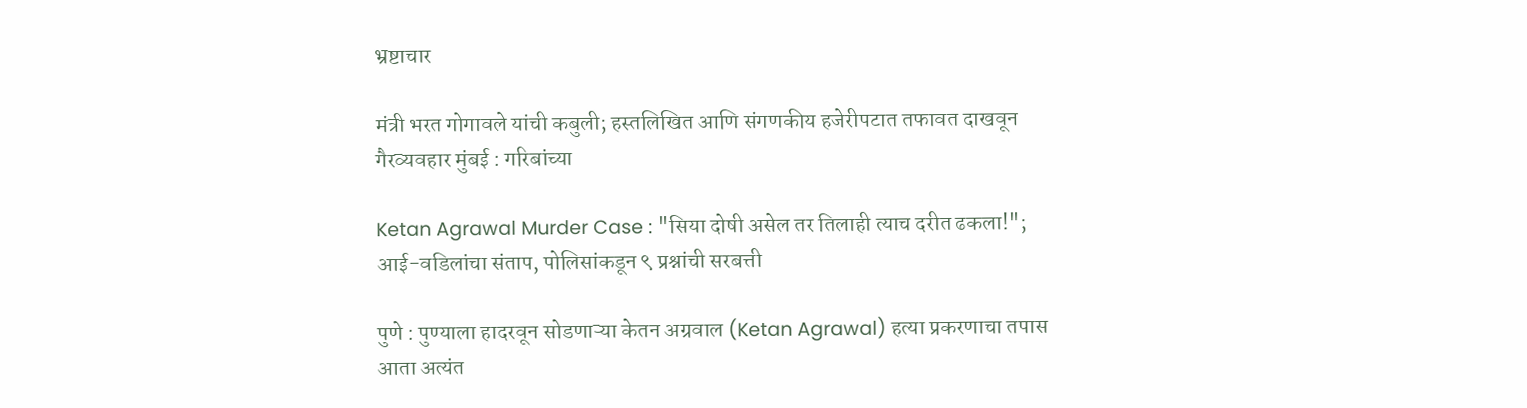भ्रष्टाचार

मंत्री भरत गोगावले यांची कबुली; हस्तलिखित आणि संगणकीय हजेरीपटात तफावत दाखवून गैरव्यवहार मुंबई : गरिबांच्या

Ketan Agrawal Murder Case : "सिया दोषी असेल तर तिलाही त्याच दरीत ढकला!"; आई-वडिलांचा संताप, पोलिसांकडून ९ प्रश्नांची सरबत्ती

पुणे : पुण्याला हादरवून सोडणाऱ्या केतन अग्रवाल (Ketan Agrawal) हत्या प्रकरणाचा तपास आता अत्यंत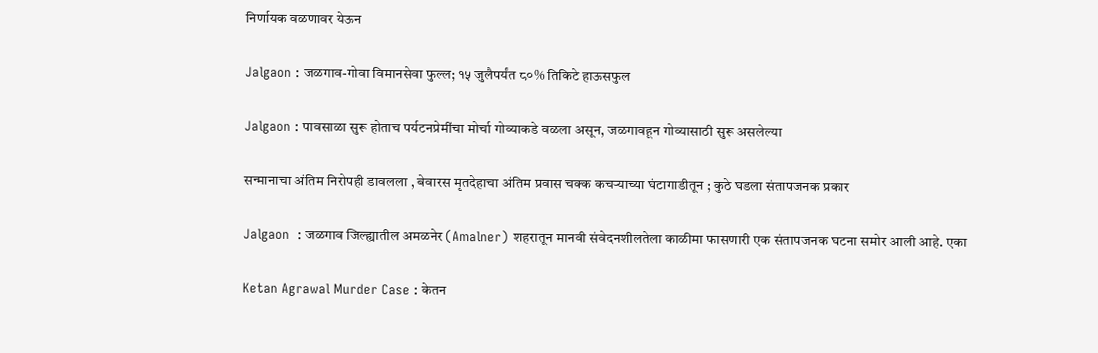निर्णायक वळणावर येऊन

Jalgaon : जळगाव-गोवा विमानसेवा फुल्ल; १५ जुलैपर्यंत ८०% तिकिटे हाऊसफुल

Jalgaon : पावसाळा सुरू होताच पर्यटनप्रेमींचा मोर्चा गोव्याकडे वळला असून, जळगावहून गोव्यासाठी सुरू असलेल्या

सन्मानाचा अंतिम निरोपही डावलला , बेवारस मृतदेहाचा अंतिम प्रवास चक्क कचऱ्याच्या घंटागाडीतून ; कुठे घडला संतापजनक प्रकार

Jalgaon  : जळगाव जिल्ह्यातील अमळनेर (Amalner) शहरातून मानवी संवेदनशीलतेला काळीमा फासणारी एक संतापजनक घटना समोर आली आहे. एका

Ketan Agrawal Murder Case : केतन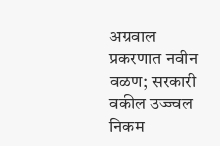अग्रवाल प्रकरणात नवीन वळण; सरकारी वकील उज्ज्वल निकम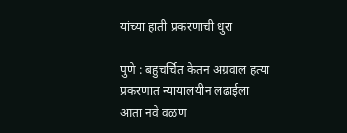यांच्या हाती प्रकरणाची धुरा

पुणे : बहुचर्चित केतन अग्रवाल हत्या प्रकरणात न्यायालयीन लढाईला आता नवे वळण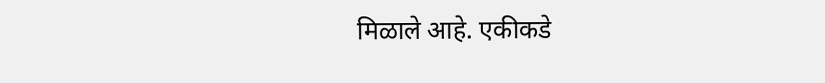मिळाले आहे. एकीकडे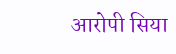आरोपी सिया